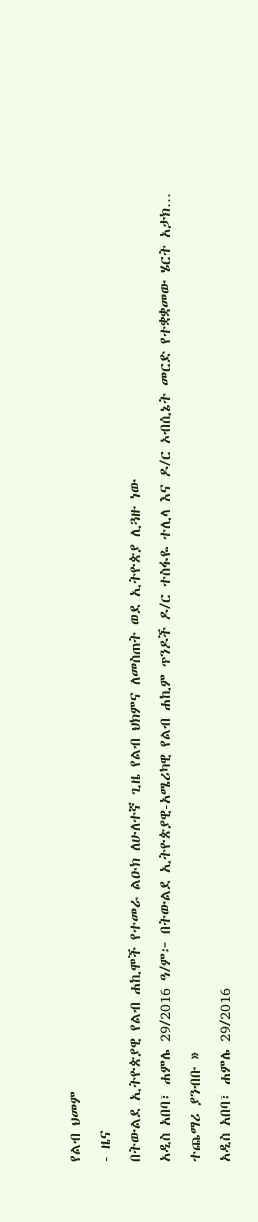የልብ ህመም
- ዜና
በትውልደ ኢትዮጵያዊ የልብ ሐኪሞች የተመራ ልዑክ ለሁለተኛ ጊዜ የልብ ህክምና ለመስጠት ወደ ኢትዮጵያ ሊጓዙ ነው
አዲስ አበባ፣ ሐምሌ 29/2016 ዓ/ም፦ በትውልደ ኢትዮጵያዊ-አሜሪካዊ የልብ ሐኪም ጥንዶች ዶ/ር ተስፋዬ ተሊላ እና ዶ/ር ኦብሲኔት መርድ የተቋቋመው ሄርት አታክ…
ተጨማሪ ያንብቡ »
አዲስ አበባ፣ ሐምሌ 29/2016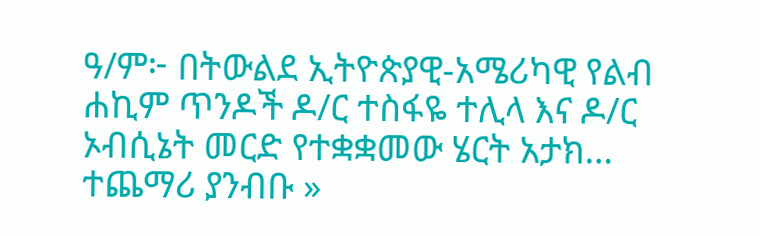ዓ/ም፦ በትውልደ ኢትዮጵያዊ-አሜሪካዊ የልብ ሐኪም ጥንዶች ዶ/ር ተስፋዬ ተሊላ እና ዶ/ር ኦብሲኔት መርድ የተቋቋመው ሄርት አታክ…
ተጨማሪ ያንብቡ »